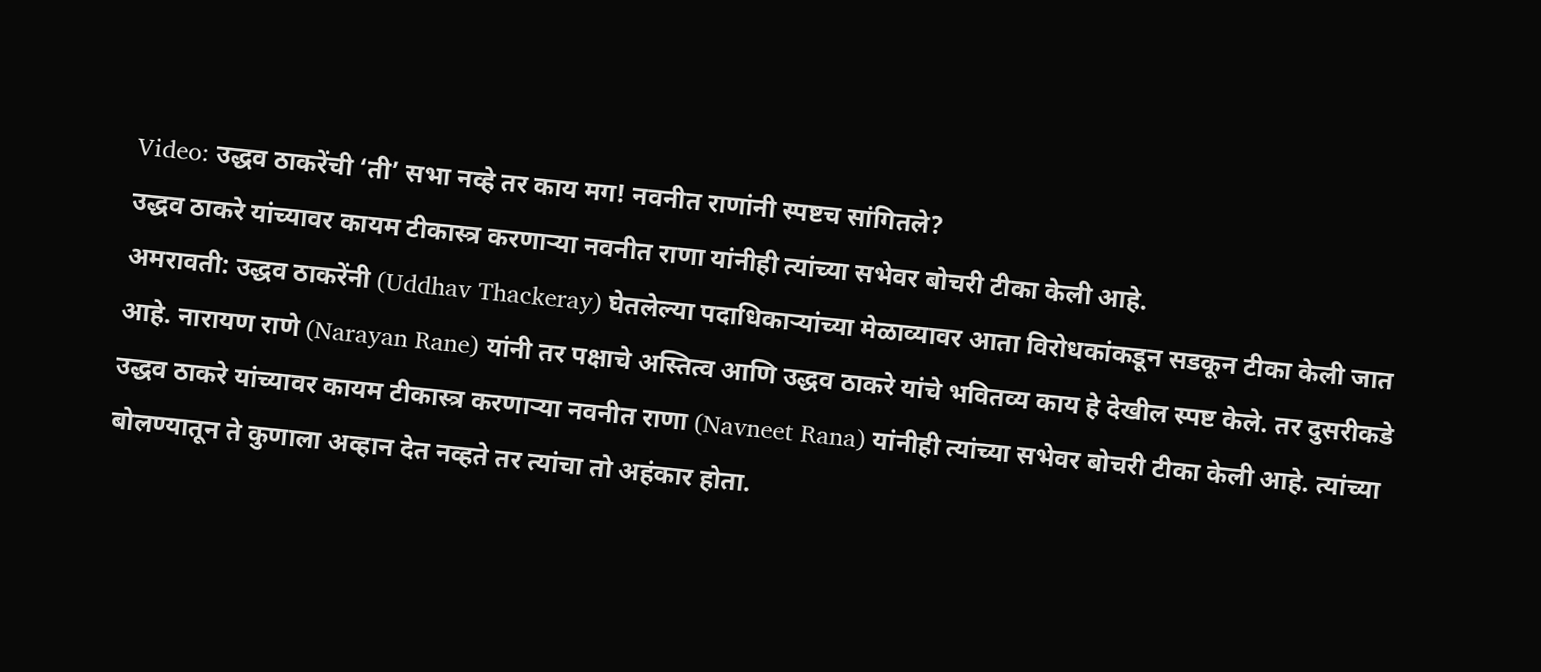Video: उद्धव ठाकरेंची ‘ती’ सभा नव्हे तर काय मग! नवनीत राणांनी स्पष्टच सांगितले?
उद्धव ठाकरे यांच्यावर कायम टीकास्त्र करणाऱ्या नवनीत राणा यांनीही त्यांच्या सभेवर बोचरी टीका केली आहे.
अमरावती: उद्धव ठाकरेंनी (Uddhav Thackeray) घेतलेल्या पदाधिकाऱ्यांच्या मेळाव्यावर आता विरोधकांकडून सडकून टीका केली जात आहे. नारायण राणे (Narayan Rane) यांनी तर पक्षाचे अस्तित्व आणि उद्धव ठाकरे यांचे भवितव्य काय हे देखील स्पष्ट केले. तर दुसरीकडे उद्धव ठाकरे यांच्यावर कायम टीकास्त्र करणाऱ्या नवनीत राणा (Navneet Rana) यांनीही त्यांच्या सभेवर बोचरी टीका केली आहे. त्यांच्या बोलण्यातून ते कुणाला अव्हान देत नव्हते तर त्यांचा तो अहंकार होता.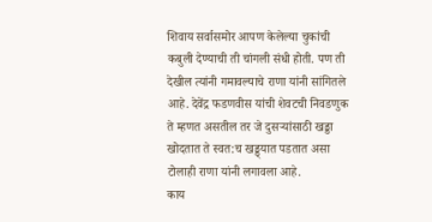शिवाय सर्वासमोर आपण केलेल्या चुकांची कबुली देण्याची ती चांगली संधी होती. पण ती देखील त्यांनी गमावल्याचे राणा यांनी सांगितले आहे. देवेंद्र फडणवीस यांची शेवटची निवडणुक ते म्हणत असतील तर जे दुसऱ्यांसाठी खड्डा खोदतात ते स्वत:च खड्ड्यात पडतात असा टोलाही राणा यांनी लगावला आहे.
काय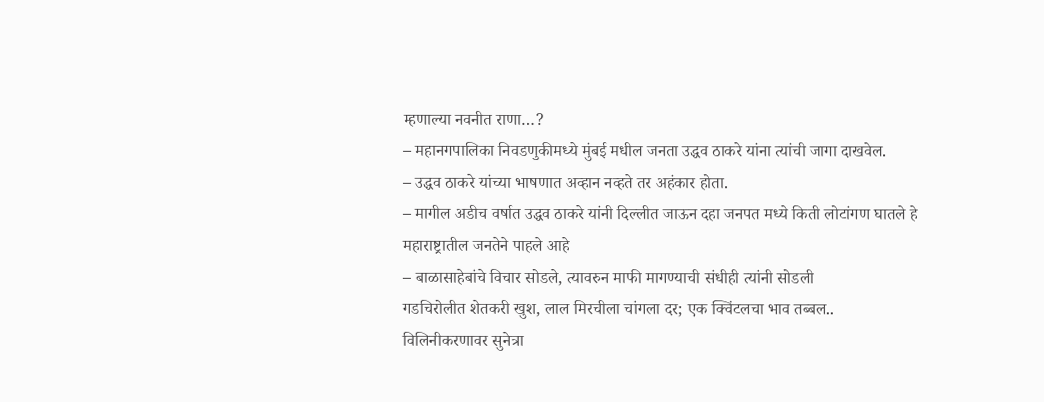म्हणाल्या नवनीत राणा…?
– महानगपालिका निवडणुकीमध्ये मुंबई मधील जनता उद्धव ठाकरे यांना त्यांची जागा दाखवेल.
– उद्धव ठाकरे यांच्या भाषणात अव्हान नव्हते तर अहंकार होता.
– मागील अडीच वर्षात उद्धव ठाकरे यांनी दिल्लीत जाऊन दहा जनपत मध्ये किती लोटांगण घातले हे महाराष्ट्रातील जनतेने पाहले आहे
– बाळासाहेबांचे विचार सोडले, त्यावरुन माफी मागण्याची संधीही त्यांनी सोडली
गडचिरोलीत शेतकरी खुश, लाल मिरचीला चांगला दर; एक क्विंटलचा भाव तब्बल..
विलिनीकरणावर सुनेत्रा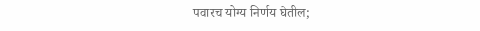पवारच योग्य निर्णय घेतील;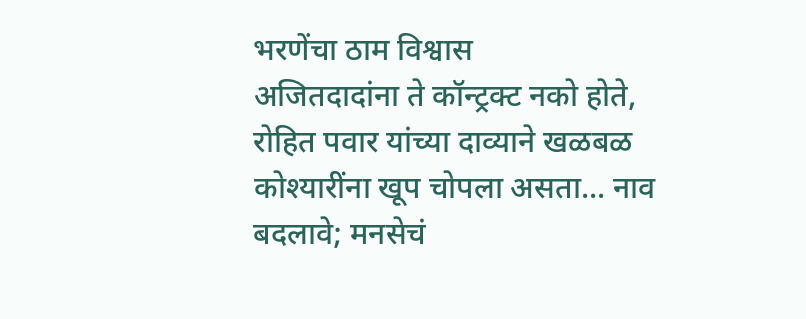भरणेंचा ठाम विश्वास
अजितदादांना ते कॉन्ट्रक्ट नको होते, रोहित पवार यांच्या दाव्याने खळबळ
कोश्यारींना खूप चोपला असता... नाव बदलावे; मनसेचं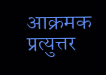आक्रमक प्रत्युत्तर